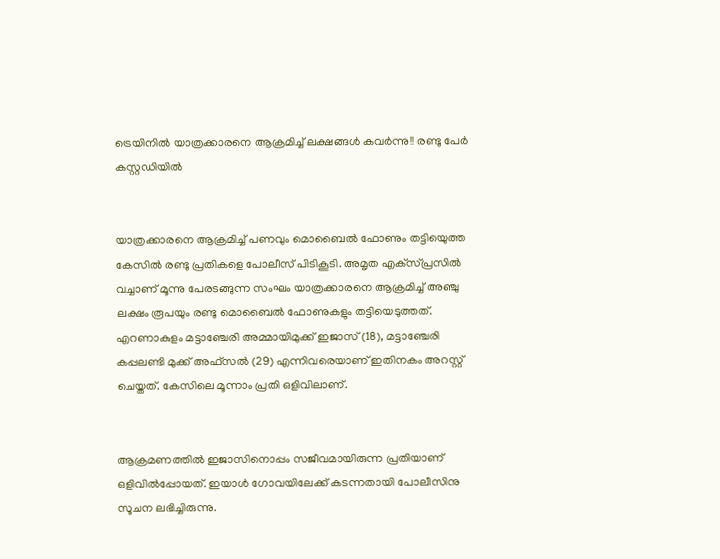ട്രെയിനില്‍ യാത്രക്കാരനെ ആക്രമിച്ച് ലക്ഷങ്ങള്‍ കവര്‍ന്നു!! രണ്ടു പേര്‍ കസ്റ്റഡിയില്‍


യാത്രക്കാരനെ ആക്രമിച്ച് പണവും മൊബൈല്‍ ഫോണും തട്ടിയെുത്ത കേസില്‍ രണ്ടു പ്രതികളെ പോലീസ് പിടികൂടി. അമൃത എക്‌സ്പ്രസില്‍ വച്ചാണ് മൂന്നു പേരടങ്ങുന്ന സംഘം യാത്രക്കാരനെ ആക്രമിച്ച് അഞ്ചു ലക്ഷം രൂപയും രണ്ടു മൊബൈല്‍ ഫോണുകളും തട്ടിയെടുത്തത്. എറണാകുളം മട്ടാഞ്ചേരി അമ്മായിമുക്ക് ഇജാസ് (18), മട്ടാഞ്ചേരി കപ്പലണ്ടി മുക്ക് അഫ്‌സല്‍ (29) എന്നിവരെയാണ് ഇതിനകം അറസ്റ്റ് ചെയ്തത്. കേസിലെ മൂന്നാം പ്രതി ഒളിവിലാണ്.


ആക്രമണത്തില്‍ ഇജാസിനൊപ്പം സജീവമായിരുന്ന പ്രതിയാണ് ഒളിവില്‍പ്പോയത്. ഇയാള്‍ ഗോവയിലേക്ക് കടന്നതായി പോലീസിനു സൂചന ലഭിച്ചിരുന്നു.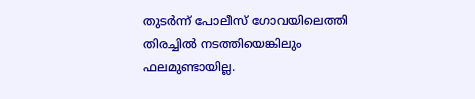തുടര്‍ന്ന് പോലീസ് ഗോവയിലെത്തി തിരച്ചില്‍ നടത്തിയെങ്കിലും ഫലമുണ്ടായില്ല.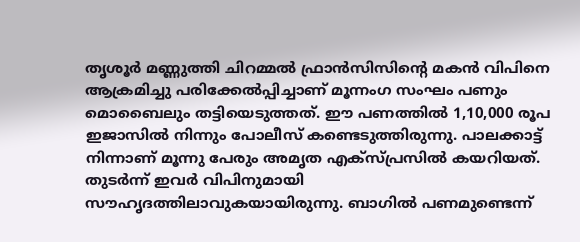തൃശൂര്‍ മണ്ണുത്തി ചിറമ്മല്‍ ഫ്രാന്‍സിസിന്റെ മകന്‍ വിപിനെ ആക്രമിച്ചു പരിക്കേല്‍പ്പിച്ചാണ് മൂന്നംഗ സംഘം പണും മൊബൈലും തട്ടിയെടുത്തത്. ഈ പണത്തില്‍ 1,10,000 രൂപ ഇജാസില്‍ നിന്നും പോലീസ് കണ്ടെടുത്തിരുന്നു. പാലക്കാട്ട് നിന്നാണ് മൂന്നു പേരും അമൃത എക്‌സ്പ്രസില്‍ കയറിയത്. തുടര്‍ന്ന് ഇവര്‍ വിപിനുമായി സൗഹൃദത്തിലാവുകയായിരുന്നു. ബാഗില്‍ പണമുണ്ടെന്ന്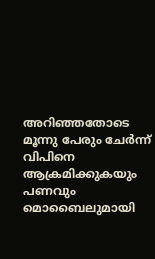അറിഞ്ഞതോടെ മൂന്നു പേരും ചേര്‍ന്ന് വിപിനെ ആക്രമിക്കുകയും പണവും മൊബൈലുമായി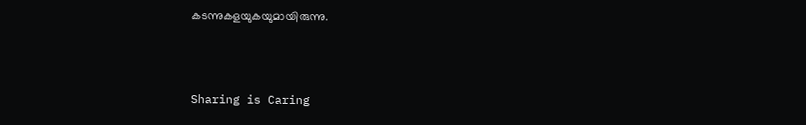കടന്നുകളയുകയുമായിരുന്നു.



Sharing is Caring